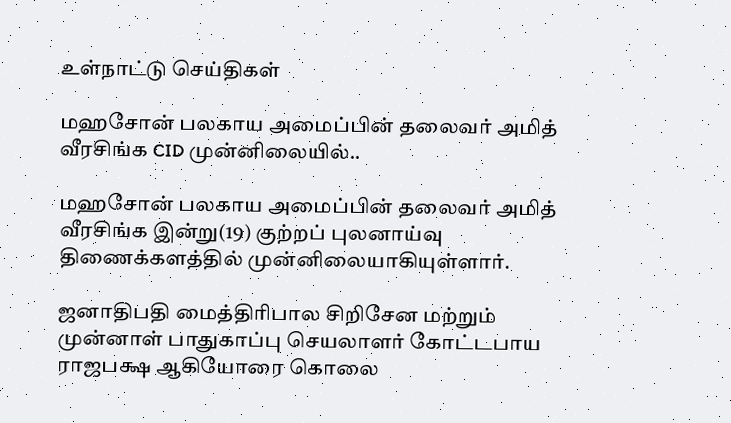உள்நாட்டு செய்திகள்

மஹசோன் பலகாய அமைப்பின் தலைவர் அமித் வீரசிங்க CID முன்னிலையில்..

மஹசோன் பலகாய அமைப்பின் தலைவர் அமித் வீரசிங்க இன்று(19) குற்றப் புலனாய்வு திணைக்களத்தில் முன்னிலையாகியுள்ளார்.

ஜனாதிபதி மைத்திரிபால சிறிசேன மற்றும் முன்னாள் பாதுகாப்பு செயலாளர் கோட்டபாய ராஜபக்ஷ ஆகியோரை கொலை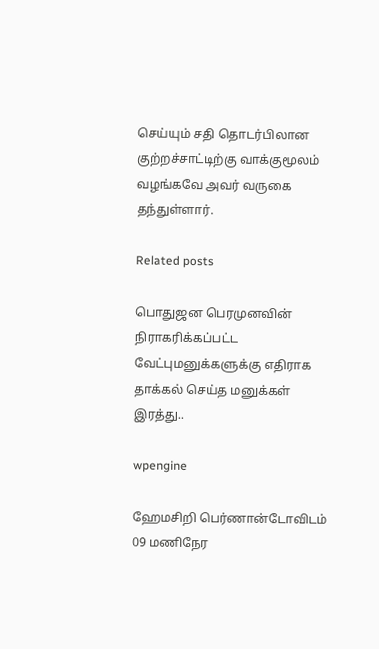செய்யும் சதி தொடர்பிலான குற்றச்சாட்டிற்கு வாக்குமூலம் வழங்கவே அவர் வருகை தந்துள்ளார்.

Related posts

பொதுஜன பெரமுனவின் நிராகரிக்கப்பட்ட வேட்புமனுக்களுக்கு எதிராக தாக்கல் செய்த மனுக்கள் இரத்து..

wpengine

ஹேமசிறி பெர்ணான்டோவிடம் 09 மணிநேர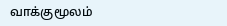வாக்குமூலம்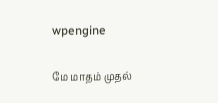wpengine

மே மாதம் முதல்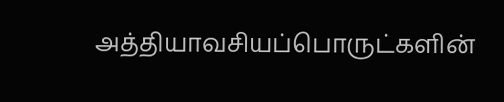அத்தியாவசியப்பொருட்களின்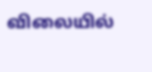விலையில்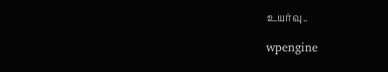உயர்வு..

wpengine